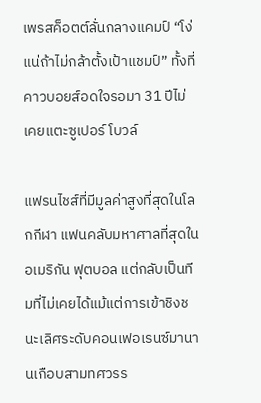เพรสค็อตต์ลั่นกลางแคมป์ “โง่แน่ถ้าไม่กล้าตั้งเป้าแชมป์” ทั้งที่คาวบอยส์อดใจรอมา 31 ปีไม่เคยแตะซูเปอร์ โบวล์

แฟรนไชส์ที่มีมูลค่าสูงที่สุดในโลกกีฬา แฟนคลับมหาศาลที่สุดในอเมริกัน ฟุตบอล แต่กลับเป็นทีมที่ไม่เคยได้แม้แต่การเข้าชิงชนะเลิศระดับคอนเฟอเรนซ์มานานเกือบสามทศวรร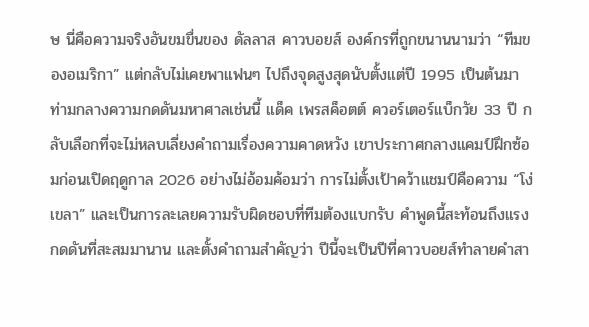ษ นี่คือความจริงอันขมขื่นของ ดัลลาส คาวบอยส์ องค์กรที่ถูกขนานนามว่า “ทีมของอเมริกา” แต่กลับไม่เคยพาแฟนๆ ไปถึงจุดสูงสุดนับตั้งแต่ปี 1995 เป็นต้นมา ท่ามกลางความกดดันมหาศาลเช่นนี้ แด็ค เพรสค็อตต์ ควอร์เตอร์แบ็กวัย 33 ปี กลับเลือกที่จะไม่หลบเลี่ยงคำถามเรื่องความคาดหวัง เขาประกาศกลางแคมป์ฝึกซ้อมก่อนเปิดฤดูกาล 2026 อย่างไม่อ้อมค้อมว่า การไม่ตั้งเป้าคว้าแชมป์คือความ “โง่เขลา” และเป็นการละเลยความรับผิดชอบที่ทีมต้องแบกรับ คำพูดนี้สะท้อนถึงแรงกดดันที่สะสมมานาน และตั้งคำถามสำคัญว่า ปีนี้จะเป็นปีที่คาวบอยส์ทำลายคำสา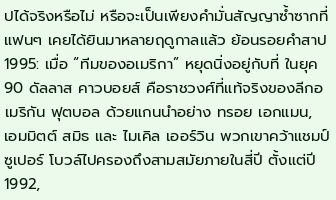ปได้จริงหรือไม่ หรือจะเป็นเพียงคำมั่นสัญญาซ้ำซากที่แฟนๆ เคยได้ยินมาหลายฤดูกาลแล้ว ย้อนรอยคำสาป 1995: เมื่อ “ทีมของอเมริกา” หยุดนิ่งอยู่กับที่ ในยุค 90 ดัลลาส คาวบอยส์ คือราชวงศ์ที่แท้จริงของลีกอเมริกัน ฟุตบอล ด้วยแกนนำอย่าง ทรอย เอกแมน, เอมมิตต์ สมิธ และ ไมเคิล เออร์วิน พวกเขาคว้าแชมป์ซูเปอร์ โบวล์ไปครองถึงสามสมัยภายในสี่ปี ตั้งแต่ปี 1992,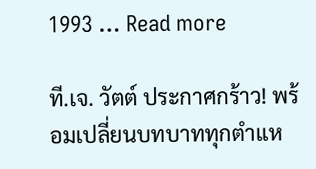1993 … Read more

ที.เจ. วัตต์ ประกาศกร้าว! พร้อมเปลี่ยนบทบาททุกตำแห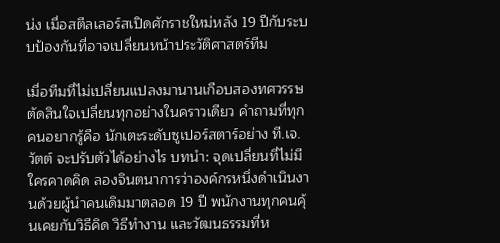น่ง เมื่อสตีลเลอร์สเปิดศักราชใหม่หลัง 19 ปีกับระบบป้องกันที่อาจเปลี่ยนหน้าประวัติศาสตร์ทีม

เมื่อทีมที่ไม่เปลี่ยนแปลงมานานเกือบสองทศวรรษ ตัดสินใจเปลี่ยนทุกอย่างในคราวเดียว คำถามที่ทุกคนอยากรู้คือ นักเตะระดับซูเปอร์สตาร์อย่าง ที.เจ. วัตต์ จะปรับตัวได้อย่างไร บทนำ: จุดเปลี่ยนที่ไม่มีใครคาดคิด ลองจินตนาการว่าองค์กรหนึ่งดำเนินงานด้วยผู้นำคนเดิมมาตลอด 19 ปี พนักงานทุกคนคุ้นเคยกับวิธีคิด วิธีทำงาน และวัฒนธรรมที่ห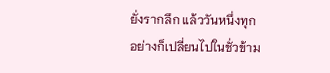ยั่งรากลึก แล้ววันหนึ่งทุกอย่างก็เปลี่ยนไปในชั่วข้าม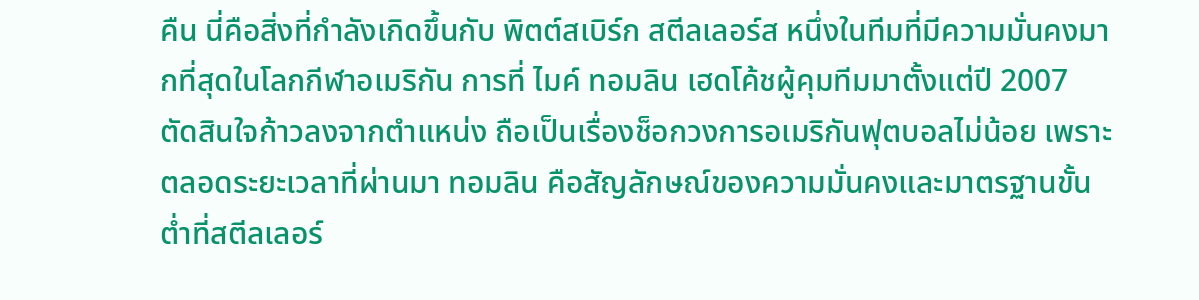คืน นี่คือสิ่งที่กำลังเกิดขึ้นกับ พิตต์สเบิร์ก สตีลเลอร์ส หนึ่งในทีมที่มีความมั่นคงมากที่สุดในโลกกีฬาอเมริกัน การที่ ไมค์ ทอมลิน เฮดโค้ชผู้คุมทีมมาตั้งแต่ปี 2007 ตัดสินใจก้าวลงจากตำแหน่ง ถือเป็นเรื่องช็อกวงการอเมริกันฟุตบอลไม่น้อย เพราะตลอดระยะเวลาที่ผ่านมา ทอมลิน คือสัญลักษณ์ของความมั่นคงและมาตรฐานขั้นต่ำที่สตีลเลอร์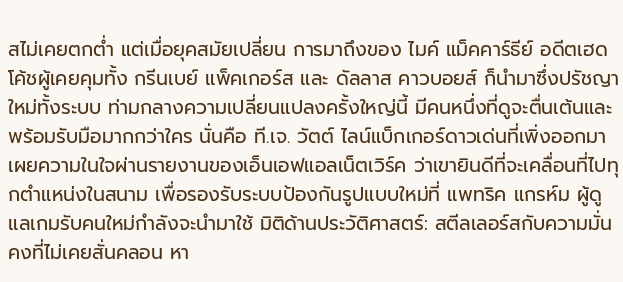สไม่เคยตกต่ำ แต่เมื่อยุคสมัยเปลี่ยน การมาถึงของ ไมค์ แม็คคาร์ธีย์ อดีตเฮดโค้ชผู้เคยคุมทั้ง กรีนเบย์ แพ็คเกอร์ส และ ดัลลาส คาวบอยส์ ก็นำมาซึ่งปรัชญาใหม่ทั้งระบบ ท่ามกลางความเปลี่ยนแปลงครั้งใหญ่นี้ มีคนหนึ่งที่ดูจะตื่นเต้นและพร้อมรับมือมากกว่าใคร นั่นคือ ที.เจ. วัตต์ ไลน์แบ็กเกอร์ดาวเด่นที่เพิ่งออกมาเผยความในใจผ่านรายงานของเอ็นเอฟแอลเน็ตเวิร์ค ว่าเขายินดีที่จะเคลื่อนที่ไปทุกตำแหน่งในสนาม เพื่อรองรับระบบป้องกันรูปแบบใหม่ที่ แพทริค แกรห์ม ผู้ดูแลเกมรับคนใหม่กำลังจะนำมาใช้ มิติด้านประวัติศาสตร์: สตีลเลอร์สกับความมั่นคงที่ไม่เคยสั่นคลอน หา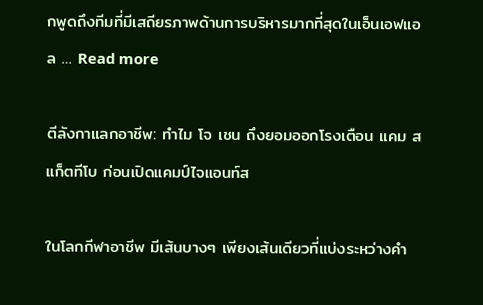กพูดถึงทีมที่มีเสถียรภาพด้านการบริหารมากที่สุดในเอ็นเอฟแอล … Read more

ตีลังกาแลกอาชีพ: ทำไม โจ เชน ถึงยอมออกโรงเตือน แคม สแก็ตทีโบ ก่อนเปิดแคมป์ไจแอนท์ส

ในโลกกีฬาอาชีพ มีเส้นบางๆ เพียงเส้นเดียวที่แบ่งระหว่างคำ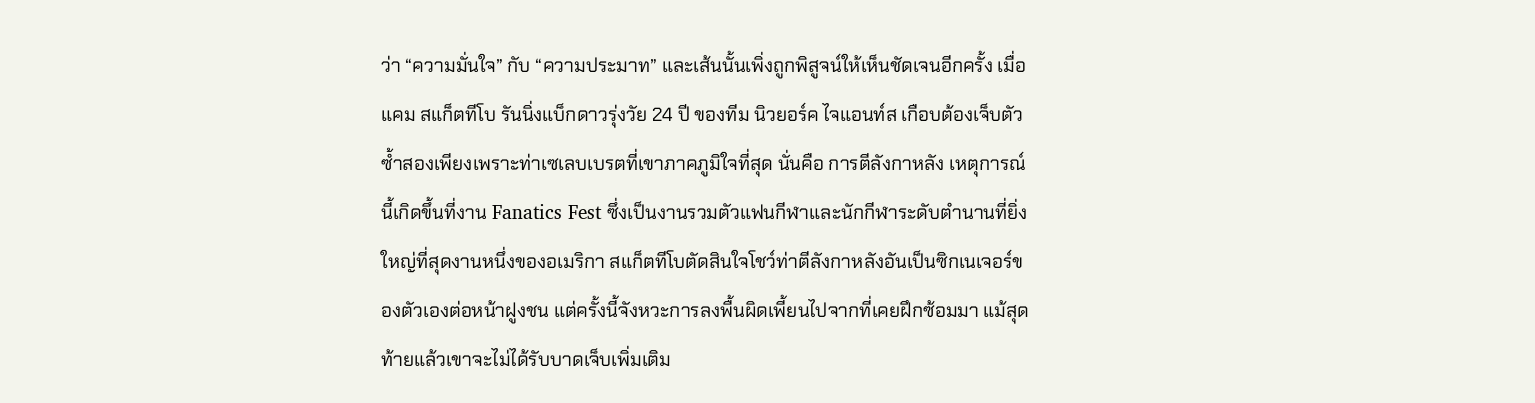ว่า “ความมั่นใจ” กับ “ความประมาท” และเส้นนั้นเพิ่งถูกพิสูจน์ให้เห็นชัดเจนอีกครั้ง เมื่อ แคม สแก็ตทีโบ รันนิ่งแบ็กดาวรุ่งวัย 24 ปี ของทีม นิวยอร์ค ไจแอนท์ส เกือบต้องเจ็บตัวซ้ำสองเพียงเพราะท่าเซเลบเบรตที่เขาภาคภูมิใจที่สุด นั่นคือ การตีลังกาหลัง เหตุการณ์นี้เกิดขึ้นที่งาน Fanatics Fest ซึ่งเป็นงานรวมตัวแฟนกีฬาและนักกีฬาระดับตำนานที่ยิ่งใหญ่ที่สุดงานหนึ่งของอเมริกา สแก็ตทีโบตัดสินใจโชว์ท่าตีลังกาหลังอันเป็นซิกเนเจอร์ของตัวเองต่อหน้าฝูงชน แต่ครั้งนี้จังหวะการลงพื้นผิดเพี้ยนไปจากที่เคยฝึกซ้อมมา แม้สุดท้ายแล้วเขาจะไม่ได้รับบาดเจ็บเพิ่มเติม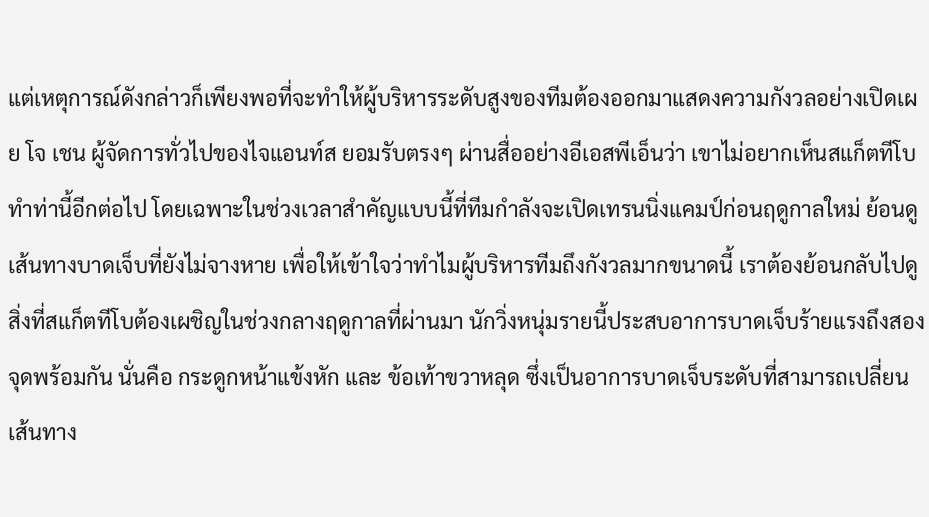แต่เหตุการณ์ดังกล่าวก็เพียงพอที่จะทำให้ผู้บริหารระดับสูงของทีมต้องออกมาแสดงความกังวลอย่างเปิดเผย โจ เชน ผู้จัดการทั่วไปของไจแอนท์ส ยอมรับตรงๆ ผ่านสื่ออย่างอีเอสพีเอ็นว่า เขาไม่อยากเห็นสแก็ตทีโบทำท่านี้อีกต่อไป โดยเฉพาะในช่วงเวลาสำคัญแบบนี้ที่ทีมกำลังจะเปิดเทรนนิ่งแคมป์ก่อนฤดูกาลใหม่ ย้อนดูเส้นทางบาดเจ็บที่ยังไม่จางหาย เพื่อให้เข้าใจว่าทำไมผู้บริหารทีมถึงกังวลมากขนาดนี้ เราต้องย้อนกลับไปดูสิ่งที่สแก็ตทีโบต้องเผชิญในช่วงกลางฤดูกาลที่ผ่านมา นักวิ่งหนุ่มรายนี้ประสบอาการบาดเจ็บร้ายแรงถึงสองจุดพร้อมกัน นั่นคือ กระดูกหน้าแข้งหัก และ ข้อเท้าขวาหลุด ซึ่งเป็นอาการบาดเจ็บระดับที่สามารถเปลี่ยนเส้นทาง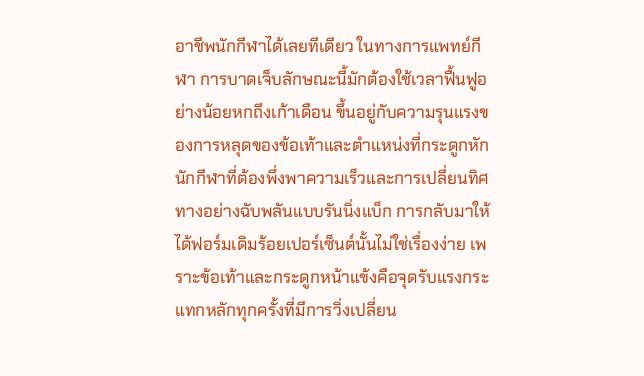อาชีพนักกีฬาได้เลยทีเดียว ในทางการแพทย์กีฬา การบาดเจ็บลักษณะนี้มักต้องใช้เวลาฟื้นฟูอย่างน้อยหกถึงเก้าเดือน ขึ้นอยู่กับความรุนแรงของการหลุดของข้อเท้าและตำแหน่งที่กระดูกหัก นักกีฬาที่ต้องพึ่งพาความเร็วและการเปลี่ยนทิศทางอย่างฉับพลันแบบรันนิ่งแบ็ก การกลับมาให้ได้ฟอร์มเดิมร้อยเปอร์เซ็นต์นั้นไม่ใช่เรื่องง่าย เพราะข้อเท้าและกระดูกหน้าแข้งคือจุดรับแรงกระแทกหลักทุกครั้งที่มีการวิ่งเปลี่ยน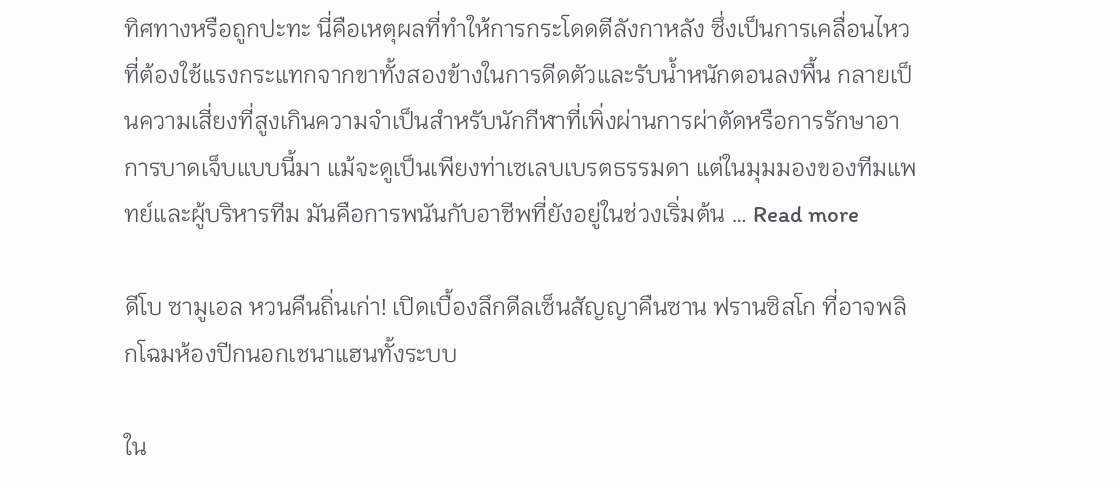ทิศทางหรือถูกปะทะ นี่คือเหตุผลที่ทำให้การกระโดดตีลังกาหลัง ซึ่งเป็นการเคลื่อนไหวที่ต้องใช้แรงกระแทกจากขาทั้งสองข้างในการดีดตัวและรับน้ำหนักตอนลงพื้น กลายเป็นความเสี่ยงที่สูงเกินความจำเป็นสำหรับนักกีฬาที่เพิ่งผ่านการผ่าตัดหรือการรักษาอาการบาดเจ็บแบบนี้มา แม้จะดูเป็นเพียงท่าเซเลบเบรตธรรมดา แต่ในมุมมองของทีมแพทย์และผู้บริหารทีม มันคือการพนันกับอาชีพที่ยังอยู่ในช่วงเริ่มต้น … Read more

ดีโบ ซามูเอล หวนคืนถิ่นเก่า! เปิดเบื้องลึกดีลเซ็นสัญญาคืนซาน ฟรานซิสโก ที่อาจพลิกโฉมห้องปีกนอกเชนาแฮนทั้งระบบ

ใน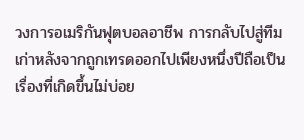วงการอเมริกันฟุตบอลอาชีพ การกลับไปสู่ทีมเก่าหลังจากถูกเทรดออกไปเพียงหนึ่งปีถือเป็นเรื่องที่เกิดขึ้นไม่บ่อย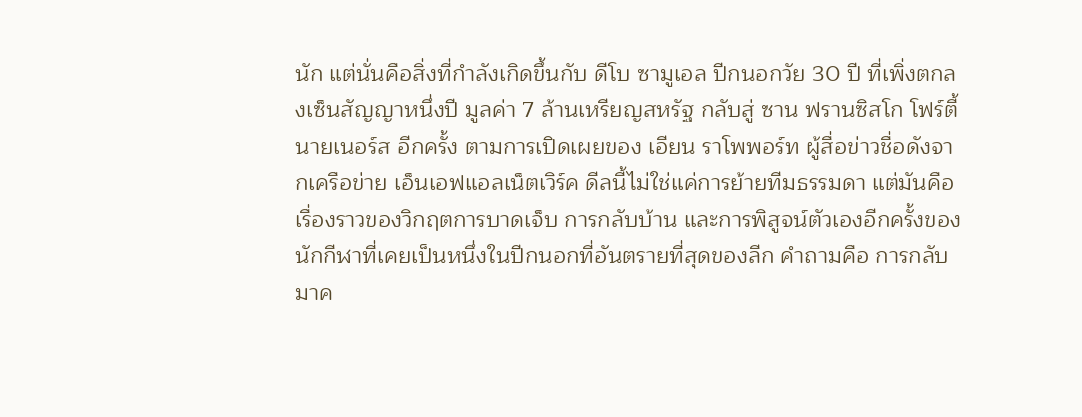นัก แต่นั่นคือสิ่งที่กำลังเกิดขึ้นกับ ดีโบ ซามูเอล ปีกนอกวัย 30 ปี ที่เพิ่งตกลงเซ็นสัญญาหนึ่งปี มูลค่า 7 ล้านเหรียญสหรัฐ กลับสู่ ซาน ฟรานซิสโก โฟร์ตี้นายเนอร์ส อีกครั้ง ตามการเปิดเผยของ เอียน ราโพพอร์ท ผู้สื่อข่าวชื่อดังจากเครือข่าย เอ็นเอฟแอลเน็ตเวิร์ค ดีลนี้ไม่ใช่แค่การย้ายทีมธรรมดา แต่มันคือเรื่องราวของวิกฤตการบาดเจ็บ การกลับบ้าน และการพิสูจน์ตัวเองอีกครั้งของนักกีฬาที่เคยเป็นหนึ่งในปีกนอกที่อันตรายที่สุดของลีก คำถามคือ การกลับมาค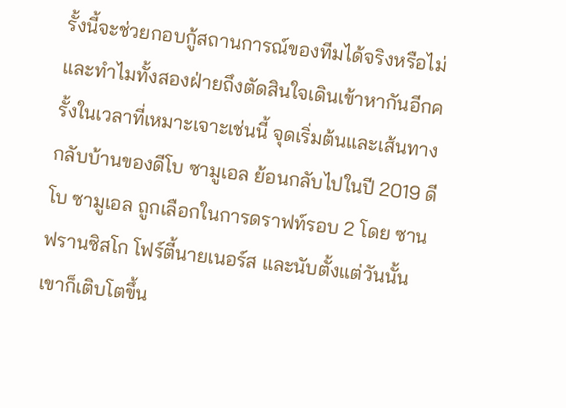รั้งนี้จะช่วยกอบกู้สถานการณ์ของทีมได้จริงหรือไม่ และทำไมทั้งสองฝ่ายถึงตัดสินใจเดินเข้าหากันอีกครั้งในเวลาที่เหมาะเจาะเช่นนี้ จุดเริ่มต้นและเส้นทางกลับบ้านของดีโบ ซามูเอล ย้อนกลับไปในปี 2019 ดีโบ ซามูเอล ถูกเลือกในการดราฟท์รอบ 2 โดย ซาน ฟรานซิสโก โฟร์ตี้นายเนอร์ส และนับตั้งแต่วันนั้น เขาก็เติบโตขึ้น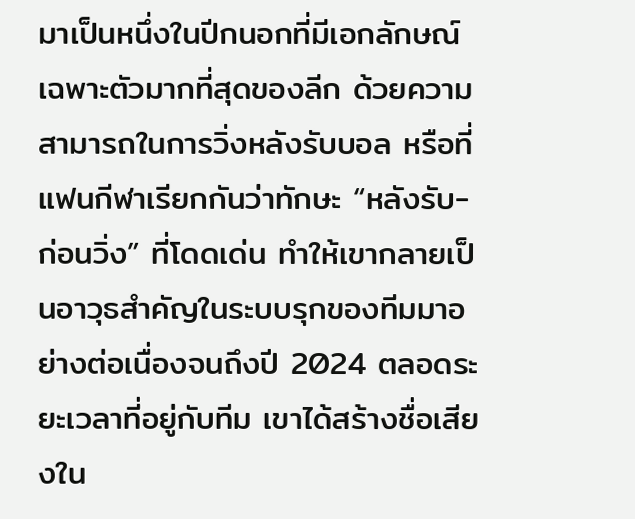มาเป็นหนึ่งในปีกนอกที่มีเอกลักษณ์เฉพาะตัวมากที่สุดของลีก ด้วยความสามารถในการวิ่งหลังรับบอล หรือที่แฟนกีฬาเรียกกันว่าทักษะ “หลังรับ-ก่อนวิ่ง” ที่โดดเด่น ทำให้เขากลายเป็นอาวุธสำคัญในระบบรุกของทีมมาอย่างต่อเนื่องจนถึงปี 2024 ตลอดระยะเวลาที่อยู่กับทีม เขาได้สร้างชื่อเสียงใน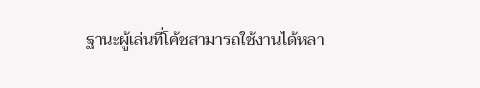ฐานะผู้เล่นที่โค้ชสามารถใช้งานได้หลา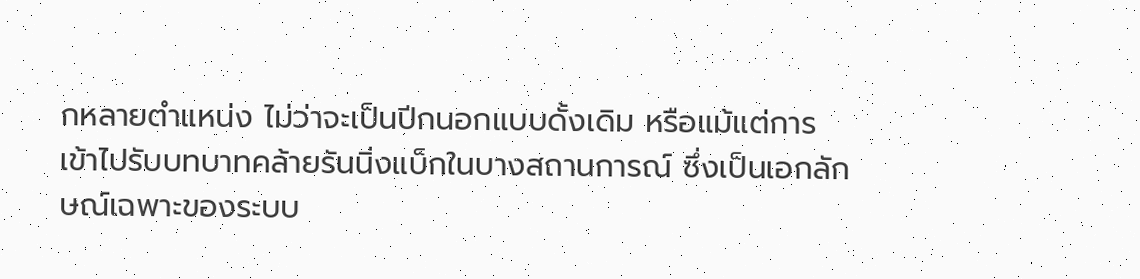กหลายตำแหน่ง ไม่ว่าจะเป็นปีกนอกแบบดั้งเดิม หรือแม้แต่การเข้าไปรับบทบาทคล้ายรันนิ่งแบ็กในบางสถานการณ์ ซึ่งเป็นเอกลักษณ์เฉพาะของระบบ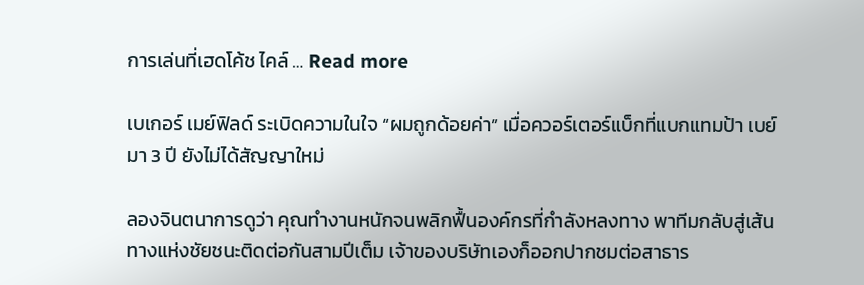การเล่นที่เฮดโค้ช ไคล์ … Read more

เบเกอร์ เมย์ฟิลด์ ระเบิดความในใจ “ผมถูกด้อยค่า” เมื่อควอร์เตอร์แบ็กที่แบกแทมป้า เบย์ มา 3 ปี ยังไม่ได้สัญญาใหม่

ลองจินตนาการดูว่า คุณทำงานหนักจนพลิกฟื้นองค์กรที่กำลังหลงทาง พาทีมกลับสู่เส้นทางแห่งชัยชนะติดต่อกันสามปีเต็ม เจ้าของบริษัทเองก็ออกปากชมต่อสาธาร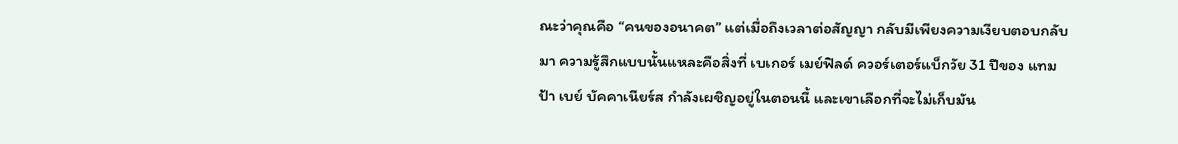ณะว่าคุณคือ “คนของอนาคต” แต่เมื่อถึงเวลาต่อสัญญา กลับมีเพียงความเงียบตอบกลับมา ความรู้สึกแบบนั้นแหละคือสิ่งที่ เบเกอร์ เมย์ฟิลด์ ควอร์เตอร์แบ็กวัย 31 ปีของ แทมป้า เบย์ บัคคาเนียร์ส กำลังเผชิญอยู่ในตอนนี้ และเขาเลือกที่จะไม่เก็บมัน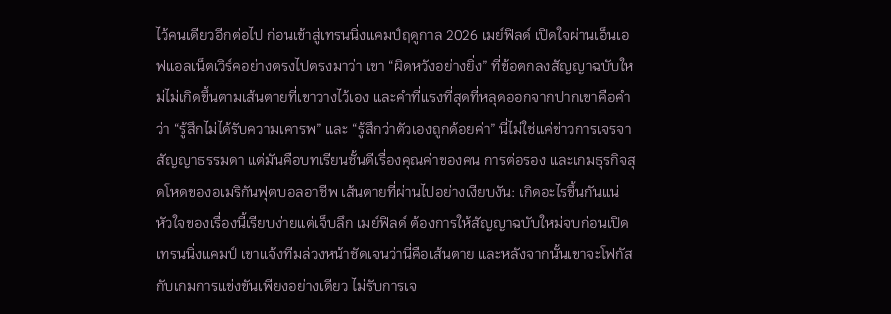ไว้คนเดียวอีกต่อไป ก่อนเข้าสู่เทรนนิ่งแคมป์ฤดูกาล 2026 เมย์ฟิลด์ เปิดใจผ่านเอ็นเอฟแอลเน็ตเวิร์คอย่างตรงไปตรงมาว่า เขา “ผิดหวังอย่างยิ่ง” ที่ข้อตกลงสัญญาฉบับใหม่ไม่เกิดขึ้นตามเส้นตายที่เขาวางไว้เอง และคำที่แรงที่สุดที่หลุดออกจากปากเขาคือคำว่า “รู้สึกไม่ได้รับความเคารพ” และ “รู้สึกว่าตัวเองถูกด้อยค่า” นี่ไม่ใช่แค่ข่าวการเจรจาสัญญาธรรมดา แต่มันคือบทเรียนชั้นดีเรื่องคุณค่าของคน การต่อรอง และเกมธุรกิจสุดโหดของอเมริกันฟุตบอลอาชีพ เส้นตายที่ผ่านไปอย่างเงียบงัน: เกิดอะไรขึ้นกันแน่ หัวใจของเรื่องนี้เรียบง่ายแต่เจ็บลึก เมย์ฟิลด์ ต้องการให้สัญญาฉบับใหม่จบก่อนเปิดเทรนนิ่งแคมป์ เขาแจ้งทีมล่วงหน้าชัดเจนว่านี่คือเส้นตาย และหลังจากนั้นเขาจะโฟกัสกับเกมการแข่งขันเพียงอย่างเดียว ไม่รับการเจ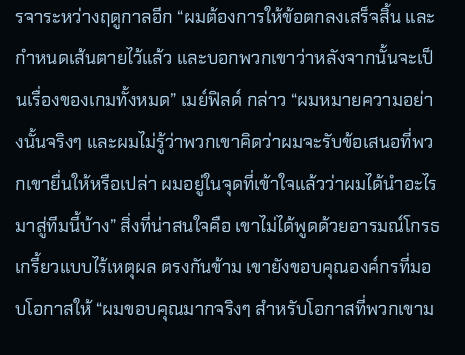รจาระหว่างฤดูกาลอีก “ผมต้องการให้ข้อตกลงเสร็จสิ้น และกำหนดเส้นตายไว้แล้ว และบอกพวกเขาว่าหลังจากนั้นจะเป็นเรื่องของเกมทั้งหมด” เมย์ฟิลด์ กล่าว “ผมหมายความอย่างนั้นจริงๆ และผมไม่รู้ว่าพวกเขาคิดว่าผมจะรับข้อเสนอที่พวกเขายื่นให้หรือเปล่า ผมอยู่ในจุดที่เข้าใจแล้วว่าผมได้นำอะไรมาสู่ทีมนี้บ้าง” สิ่งที่น่าสนใจคือ เขาไม่ได้พูดด้วยอารมณ์โกรธเกรี้ยวแบบไร้เหตุผล ตรงกันข้าม เขายังขอบคุณองค์กรที่มอบโอกาสให้ “ผมขอบคุณมากจริงๆ สำหรับโอกาสที่พวกเขาม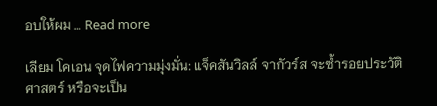อบให้ผม … Read more

เลียม โคเอน จุดไฟความมุ่งมั่น: แจ็คสันวิลล์ จากัวร์ส จะซ้ำรอยประวัติศาสตร์ หรือจะเป็น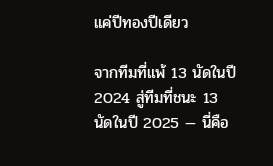แค่ปีทองปีเดียว

จากทีมที่แพ้ 13 นัดในปี 2024 สู่ทีมที่ชนะ 13 นัดในปี 2025 — นี่คือ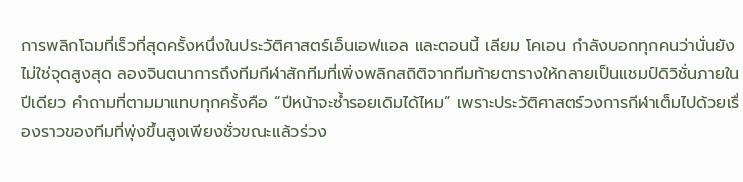การพลิกโฉมที่เร็วที่สุดครั้งหนึ่งในประวัติศาสตร์เอ็นเอฟแอล และตอนนี้ เลียม โคเอน กำลังบอกทุกคนว่านั่นยังไม่ใช่จุดสูงสุด ลองจินตนาการถึงทีมกีฬาสักทีมที่เพิ่งพลิกสถิติจากทีมท้ายตารางให้กลายเป็นแชมป์ดิวิชั่นภายในปีเดียว คำถามที่ตามมาแทบทุกครั้งคือ “ปีหน้าจะซ้ำรอยเดิมได้ไหม” เพราะประวัติศาสตร์วงการกีฬาเต็มไปด้วยเรื่องราวของทีมที่พุ่งขึ้นสูงเพียงชั่วขณะแล้วร่วง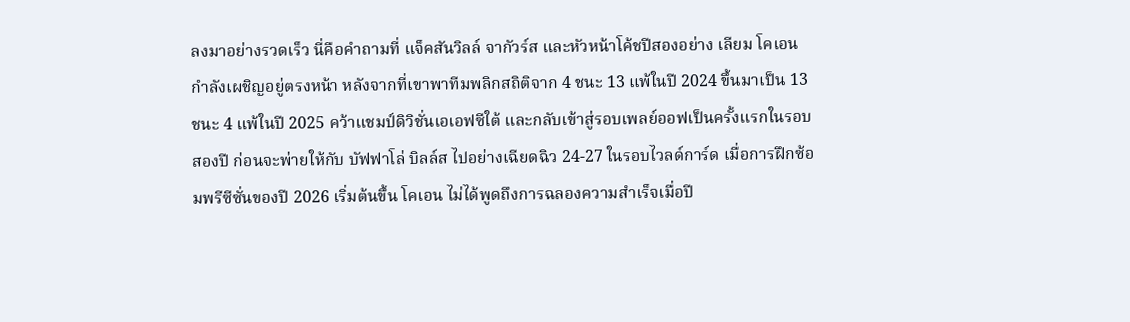ลงมาอย่างรวดเร็ว นี่คือคำถามที่ แจ็คสันวิลล์ จากัวร์ส และหัวหน้าโค้ชปีสองอย่าง เลียม โคเอน กำลังเผชิญอยู่ตรงหน้า หลังจากที่เขาพาทีมพลิกสถิติจาก 4 ชนะ 13 แพ้ในปี 2024 ขึ้นมาเป็น 13 ชนะ 4 แพ้ในปี 2025 คว้าแชมป์ดิวิชั่นเอเอฟซีใต้ และกลับเข้าสู่รอบเพลย์ออฟเป็นครั้งแรกในรอบสองปี ก่อนจะพ่ายให้กับ บัฟฟาโล่ บิลล์ส ไปอย่างเฉียดฉิว 24-27 ในรอบไวลด์การ์ด เมื่อการฝึกซ้อมพรีซีซั่นของปี 2026 เริ่มต้นขึ้น โคเอน ไม่ได้พูดถึงการฉลองความสำเร็จเมื่อปี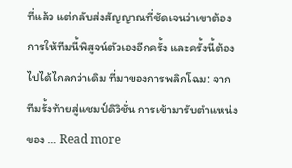ที่แล้ว แต่กลับส่งสัญญาณที่ชัดเจนว่าเขาต้องการให้ทีมนี้พิสูจน์ตัวเองอีกครั้ง และครั้งนี้ต้องไปได้ไกลกว่าเดิม ที่มาของการพลิกโฉม: จากทีมรั้งท้ายสู่แชมป์ดิวิชั่น การเข้ามารับตำแหน่งของ … Read more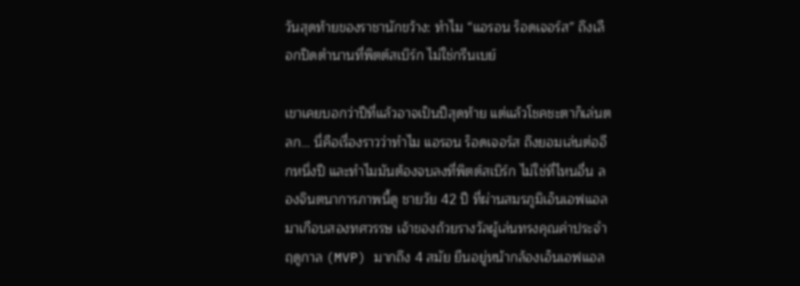วันสุดท้ายของราชานักขว้าง: ทำไม “แอรอน ร็อดเจอร์ส” ถึงเลือกปิดตำนานที่พิตต์สเบิร์ก ไม่ใช่กรีนเบย์

เขาเคยบอกว่าปีที่แล้วอาจเป็นปีสุดท้าย แต่แล้วโชคชะตาก็เล่นตลก… นี่คือเรื่องราวว่าทำไม แอรอน ร็อดเจอร์ส ถึงยอมเล่นต่ออีกหนึ่งปี และทำไมมันต้องจบลงที่พิตต์สเบิร์ก ไม่ใช่ที่ไหนอื่น ลองจินตนาการภาพนี้ดู ชายวัย 42 ปี ที่ผ่านสมรภูมิเอ็นเอฟแอลมาเกือบสองทศวรรษ เจ้าของถ้วยรางวัลผู้เล่นทรงคุณค่าประจำฤดูกาล (MVP) มากถึง 4 สมัย ยืนอยู่หน้ากล้องเอ็นเอฟแอล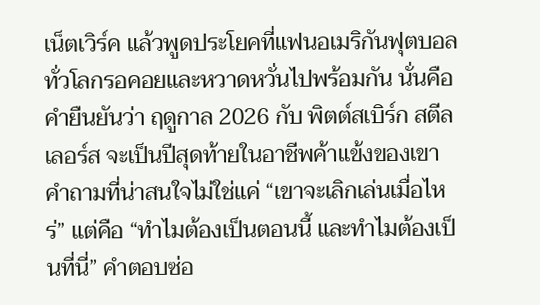เน็ตเวิร์ค แล้วพูดประโยคที่แฟนอเมริกันฟุตบอลทั่วโลกรอคอยและหวาดหวั่นไปพร้อมกัน นั่นคือคำยืนยันว่า ฤดูกาล 2026 กับ พิตต์สเบิร์ก สตีลเลอร์ส จะเป็นปีสุดท้ายในอาชีพค้าแข้งของเขา คำถามที่น่าสนใจไม่ใช่แค่ “เขาจะเลิกเล่นเมื่อไหร่” แต่คือ “ทำไมต้องเป็นตอนนี้ และทำไมต้องเป็นที่นี่” คำตอบซ่อ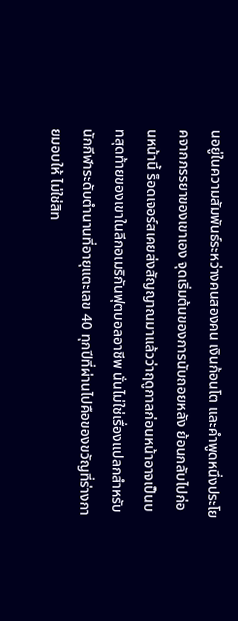นอยู่ในความสัมพันธ์ระหว่างคนสองคน เงินก้อนโต และคำพูดหนึ่งประโยคจากภรรยาของเขาเอง จุดเริ่มต้นของการนับถอยหลัง ย้อนกลับไปก่อนหน้านี้ ร็อดเจอร์สเคยส่งสัญญาณมาแล้วว่าฤดูกาลก่อนหน้าอาจเป็นบทสุดท้ายของเขาในลีกอเมริกันฟุตบอลอาชีพ นั่นไม่ใช่เรื่องแปลกสำหรับนักกีฬาระดับตำนานที่อายุแตะเลข 40 ทุกปีที่ผ่านไปคือของขวัญที่ร่างกายมอบให้ ไม่ใช่สิท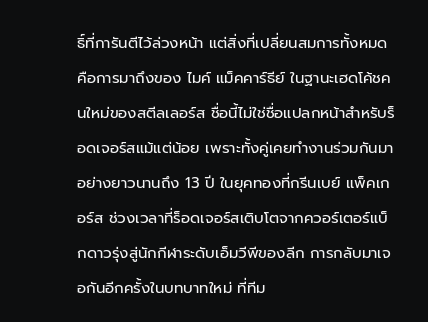ธิ์ที่การันตีไว้ล่วงหน้า แต่สิ่งที่เปลี่ยนสมการทั้งหมดคือการมาถึงของ ไมค์ แม็คคาร์ธีย์ ในฐานะเฮดโค้ชคนใหม่ของสตีลเลอร์ส ชื่อนี้ไม่ใช่ชื่อแปลกหน้าสำหรับร็อดเจอร์สแม้แต่น้อย เพราะทั้งคู่เคยทำงานร่วมกันมาอย่างยาวนานถึง 13 ปี ในยุคทองที่กรีนเบย์ แพ็คเกอร์ส ช่วงเวลาที่ร็อดเจอร์สเติบโตจากควอร์เตอร์แบ็กดาวรุ่งสู่นักกีฬาระดับเอ็มวีพีของลีก การกลับมาเจอกันอีกครั้งในบทบาทใหม่ ที่ทีม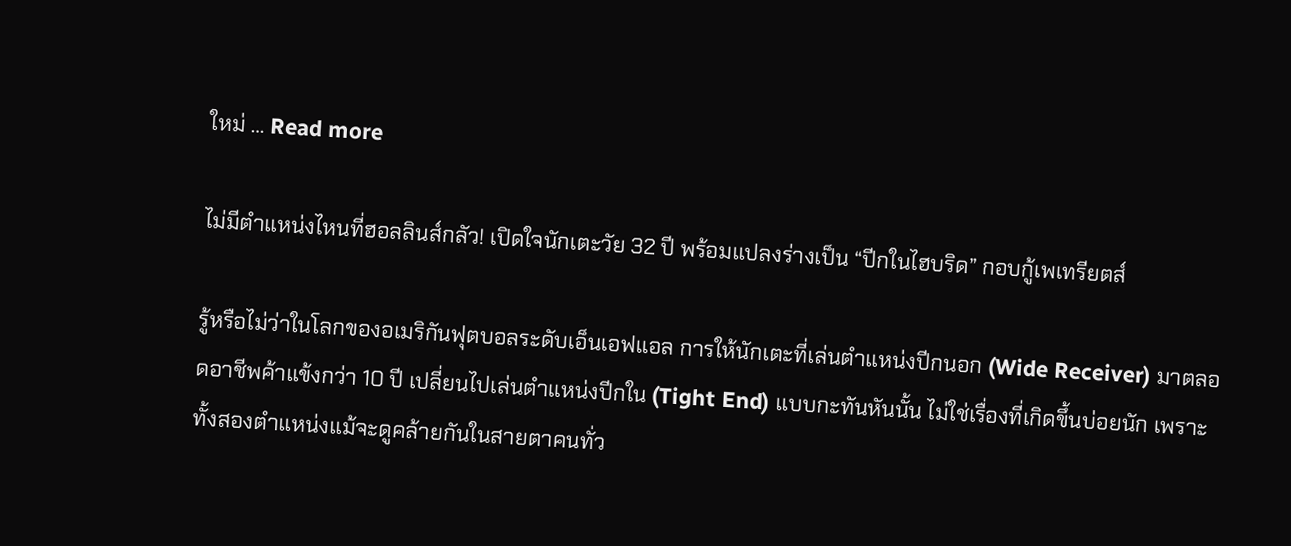ใหม่ … Read more

ไม่มีตำแหน่งไหนที่ฮอลลินส์กลัว! เปิดใจนักเตะวัย 32 ปี พร้อมแปลงร่างเป็น “ปีกในไฮบริด” กอบกู้เพเทรียตส์

รู้หรือไม่ว่าในโลกของอเมริกันฟุตบอลระดับเอ็นเอฟแอล การให้นักเตะที่เล่นตำแหน่งปีกนอก (Wide Receiver) มาตลอดอาชีพค้าแข้งกว่า 10 ปี เปลี่ยนไปเล่นตำแหน่งปีกใน (Tight End) แบบกะทันหันนั้น ไม่ใช่เรื่องที่เกิดขึ้นบ่อยนัก เพราะทั้งสองตำแหน่งแม้จะดูคล้ายกันในสายตาคนทั่ว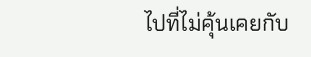ไปที่ไม่คุ้นเคยกับ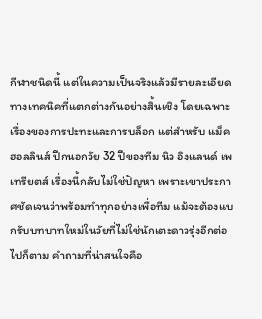กีฬาชนิดนี้ แต่ในความเป็นจริงแล้วมีรายละเอียดทางเทคนิคที่แตกต่างกันอย่างสิ้นเชิง โดยเฉพาะเรื่องของการปะทะและการบล็อก แต่สำหรับ แม็ค ฮอลลินส์ ปีกนอกวัย 32 ปีของทีม นิว อิงแลนด์ เพเทรียตส์ เรื่องนี้กลับไม่ใช่ปัญหา เพราะเขาประกาศชัดเจนว่าพร้อมทำทุกอย่างเพื่อทีม แม้จะต้องแบกรับบทบาทใหม่ในวัยที่ไม่ใช่นักเตะดาวรุ่งอีกต่อไปก็ตาม คำถามที่น่าสนใจคือ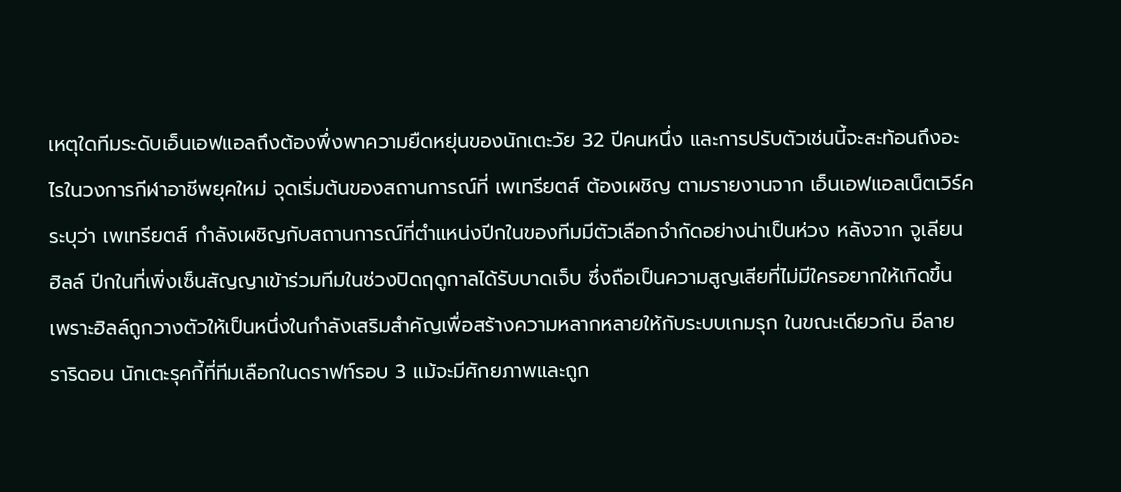เหตุใดทีมระดับเอ็นเอฟแอลถึงต้องพึ่งพาความยืดหยุ่นของนักเตะวัย 32 ปีคนหนึ่ง และการปรับตัวเช่นนี้จะสะท้อนถึงอะไรในวงการกีฬาอาชีพยุคใหม่ จุดเริ่มต้นของสถานการณ์ที่ เพเทรียตส์ ต้องเผชิญ ตามรายงานจาก เอ็นเอฟแอลเน็ตเวิร์ค ระบุว่า เพเทรียตส์ กำลังเผชิญกับสถานการณ์ที่ตำแหน่งปีกในของทีมมีตัวเลือกจำกัดอย่างน่าเป็นห่วง หลังจาก จูเลียน ฮิลล์ ปีกในที่เพิ่งเซ็นสัญญาเข้าร่วมทีมในช่วงปิดฤดูกาลได้รับบาดเจ็บ ซึ่งถือเป็นความสูญเสียที่ไม่มีใครอยากให้เกิดขึ้น เพราะฮิลล์ถูกวางตัวให้เป็นหนึ่งในกำลังเสริมสำคัญเพื่อสร้างความหลากหลายให้กับระบบเกมรุก ในขณะเดียวกัน อีลาย ราริดอน นักเตะรุคกี้ที่ทีมเลือกในดราฟท์รอบ 3 แม้จะมีศักยภาพและถูก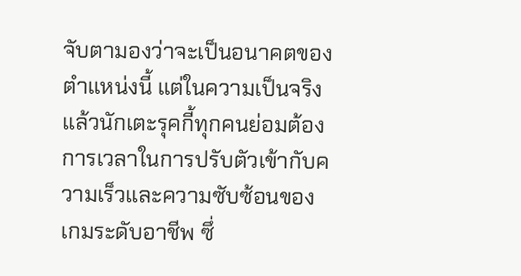จับตามองว่าจะเป็นอนาคตของตำแหน่งนี้ แต่ในความเป็นจริงแล้วนักเตะรุคกี้ทุกคนย่อมต้องการเวลาในการปรับตัวเข้ากับความเร็วและความซับซ้อนของเกมระดับอาชีพ ซึ่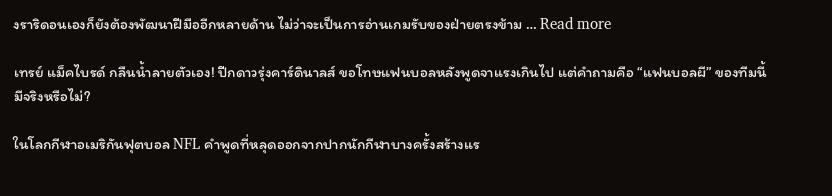งราริดอนเองก็ยังต้องพัฒนาฝีมืออีกหลายด้าน ไม่ว่าจะเป็นการอ่านเกมรับของฝ่ายตรงข้าม … Read more

เทรย์ แม็คไบรด์ กลืนน้ำลายตัวเอง! ปีกดาวรุ่งคาร์ดินาลส์ ขอโทษแฟนบอลหลังพูดจาแรงเกินไป แต่คำถามคือ “แฟนบอลผี” ของทีมนี้มีจริงหรือไม่?

ในโลกกีฬาอเมริกันฟุตบอล NFL คำพูดที่หลุดออกจากปากนักกีฬาบางครั้งสร้างแร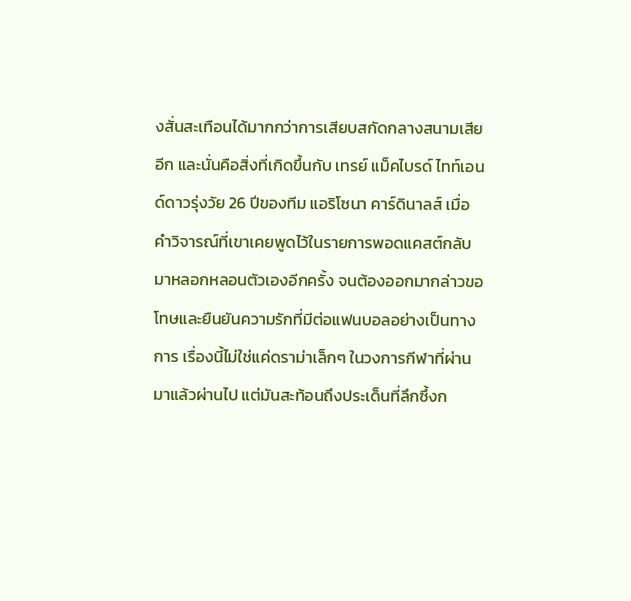งสั่นสะเทือนได้มากกว่าการเสียบสกัดกลางสนามเสียอีก และนั่นคือสิ่งที่เกิดขึ้นกับ เทรย์ แม็คไบรด์ ไทท์เอนด์ดาวรุ่งวัย 26 ปีของทีม แอริโซนา คาร์ดินาลส์ เมื่อคำวิจารณ์ที่เขาเคยพูดไว้ในรายการพอดแคสต์กลับมาหลอกหลอนตัวเองอีกครั้ง จนต้องออกมากล่าวขอโทษและยืนยันความรักที่มีต่อแฟนบอลอย่างเป็นทางการ เรื่องนี้ไม่ใช่แค่ดราม่าเล็กๆ ในวงการกีฬาที่ผ่านมาแล้วผ่านไป แต่มันสะท้อนถึงประเด็นที่ลึกซึ้งก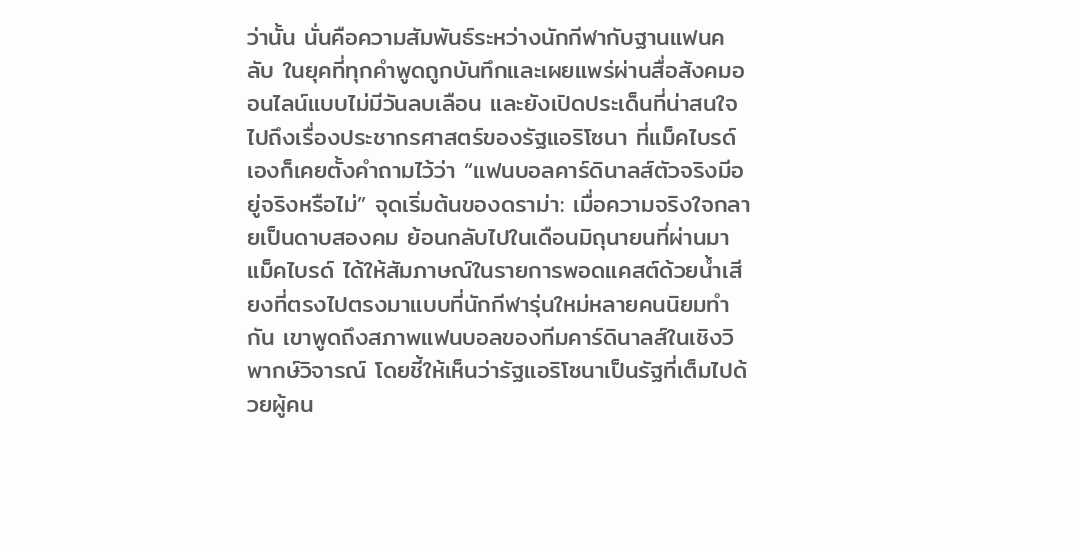ว่านั้น นั่นคือความสัมพันธ์ระหว่างนักกีฬากับฐานแฟนคลับ ในยุคที่ทุกคำพูดถูกบันทึกและเผยแพร่ผ่านสื่อสังคมออนไลน์แบบไม่มีวันลบเลือน และยังเปิดประเด็นที่น่าสนใจไปถึงเรื่องประชากรศาสตร์ของรัฐแอริโซนา ที่แม็คไบรด์เองก็เคยตั้งคำถามไว้ว่า “แฟนบอลคาร์ดินาลส์ตัวจริงมีอยู่จริงหรือไม่” จุดเริ่มต้นของดราม่า: เมื่อความจริงใจกลายเป็นดาบสองคม ย้อนกลับไปในเดือนมิถุนายนที่ผ่านมา แม็คไบรด์ ได้ให้สัมภาษณ์ในรายการพอดแคสต์ด้วยน้ำเสียงที่ตรงไปตรงมาแบบที่นักกีฬารุ่นใหม่หลายคนนิยมทำกัน เขาพูดถึงสภาพแฟนบอลของทีมคาร์ดินาลส์ในเชิงวิพากษ์วิจารณ์ โดยชี้ให้เห็นว่ารัฐแอริโซนาเป็นรัฐที่เต็มไปด้วยผู้คน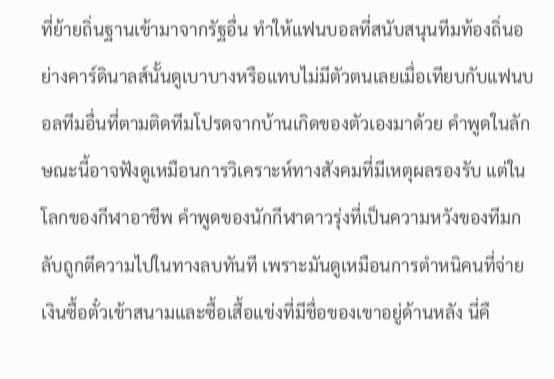ที่ย้ายถิ่นฐานเข้ามาจากรัฐอื่น ทำให้แฟนบอลที่สนับสนุนทีมท้องถิ่นอย่างคาร์ดินาลส์นั้นดูเบาบางหรือแทบไม่มีตัวตนเลยเมื่อเทียบกับแฟนบอลทีมอื่นที่ตามติดทีมโปรดจากบ้านเกิดของตัวเองมาด้วย คำพูดในลักษณะนี้อาจฟังดูเหมือนการวิเคราะห์ทางสังคมที่มีเหตุผลรองรับ แต่ในโลกของกีฬาอาชีพ คำพูดของนักกีฬาดาวรุ่งที่เป็นความหวังของทีมกลับถูกตีความไปในทางลบทันที เพราะมันดูเหมือนการตำหนิคนที่จ่ายเงินซื้อตั๋วเข้าสนามและซื้อเสื้อแข่งที่มีชื่อของเขาอยู่ด้านหลัง นี่คื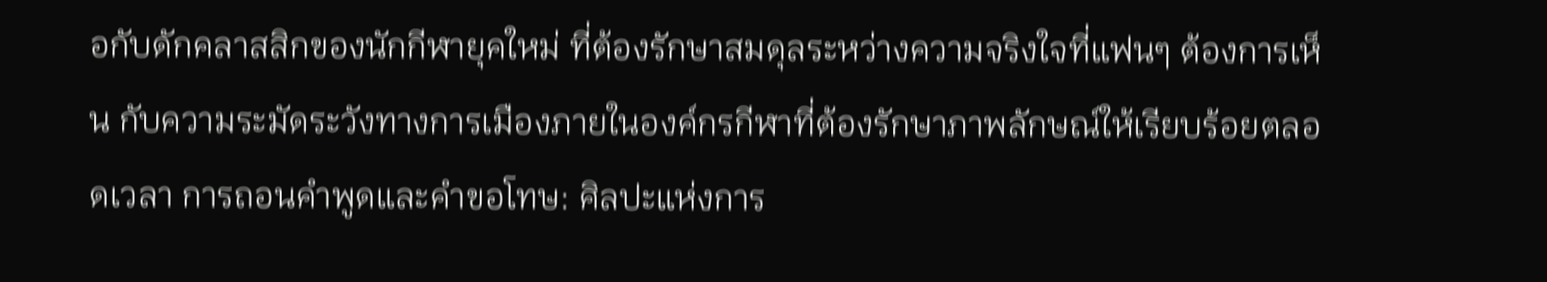อกับดักคลาสสิกของนักกีฬายุคใหม่ ที่ต้องรักษาสมดุลระหว่างความจริงใจที่แฟนๆ ต้องการเห็น กับความระมัดระวังทางการเมืองภายในองค์กรกีฬาที่ต้องรักษาภาพลักษณ์ให้เรียบร้อยตลอดเวลา การถอนคำพูดและคำขอโทษ: ศิลปะแห่งการ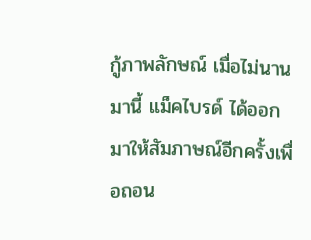กู้ภาพลักษณ์ เมื่อไม่นานมานี้ แม็คไบรด์ ได้ออกมาให้สัมภาษณ์อีกครั้งเพื่อถอน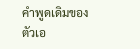คำพูดเดิมของตัวเอ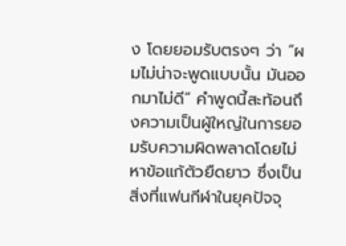ง โดยยอมรับตรงๆ ว่า “ผมไม่น่าจะพูดแบบนั้น มันออกมาไม่ดี” คำพูดนี้สะท้อนถึงความเป็นผู้ใหญ่ในการยอมรับความผิดพลาดโดยไม่หาข้อแก้ตัวยืดยาว ซึ่งเป็นสิ่งที่แฟนกีฬาในยุคปัจจุ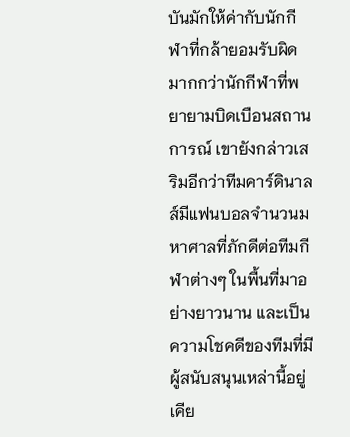บันมักให้ค่ากับนักกีฬาที่กล้ายอมรับผิดมากกว่านักกีฬาที่พยายามบิดเบือนสถานการณ์ เขายังกล่าวเสริมอีกว่าทีมคาร์ดินาลส์มีแฟนบอลจำนวนมหาศาลที่ภักดีต่อทีมกีฬาต่างๆ ในพื้นที่มาอย่างยาวนาน และเป็นความโชคดีของทีมที่มีผู้สนับสนุนเหล่านี้อยู่เคีย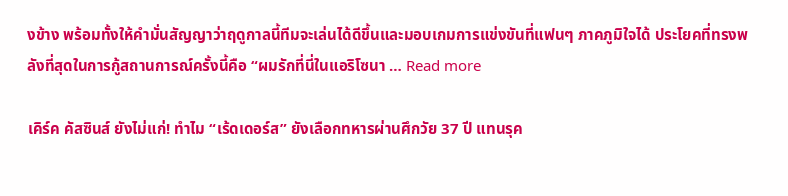งข้าง พร้อมทั้งให้คำมั่นสัญญาว่าฤดูกาลนี้ทีมจะเล่นได้ดีขึ้นและมอบเกมการแข่งขันที่แฟนๆ ภาคภูมิใจได้ ประโยคที่ทรงพลังที่สุดในการกู้สถานการณ์ครั้งนี้คือ “ผมรักที่นี่ในแอริโซนา … Read more

เคิร์ค คัสซินส์ ยังไม่แก่! ทำไม “เร้ดเดอร์ส” ยังเลือกทหารผ่านศึกวัย 37 ปี แทนรุค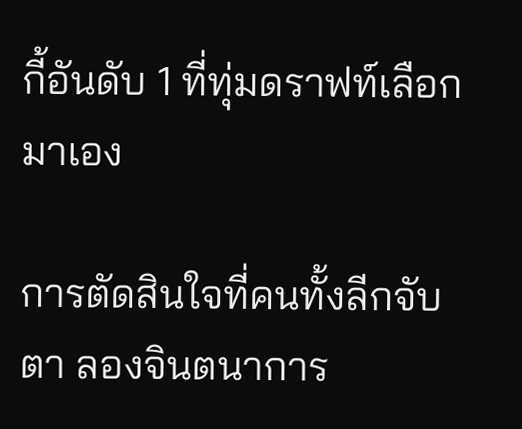กี้อันดับ 1 ที่ทุ่มดราฟท์เลือกมาเอง

การตัดสินใจที่คนทั้งลีกจับตา ลองจินตนาการ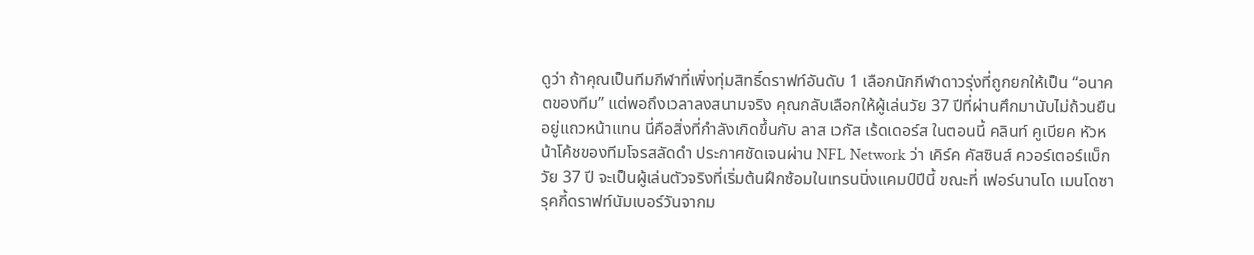ดูว่า ถ้าคุณเป็นทีมกีฬาที่เพิ่งทุ่มสิทธิ์ดราฟท์อันดับ 1 เลือกนักกีฬาดาวรุ่งที่ถูกยกให้เป็น “อนาคตของทีม” แต่พอถึงเวลาลงสนามจริง คุณกลับเลือกให้ผู้เล่นวัย 37 ปีที่ผ่านศึกมานับไม่ถ้วนยืนอยู่แถวหน้าแทน นี่คือสิ่งที่กำลังเกิดขึ้นกับ ลาส เวกัส เร้ดเดอร์ส ในตอนนี้ คลินท์ คูเบียค หัวหน้าโค้ชของทีมโจรสลัดดำ ประกาศชัดเจนผ่าน NFL Network ว่า เคิร์ค คัสซินส์ ควอร์เตอร์แบ็กวัย 37 ปี จะเป็นผู้เล่นตัวจริงที่เริ่มต้นฝึกซ้อมในเทรนนิ่งแคมป์ปีนี้ ขณะที่ เฟอร์นานโด เมนโดซา รุคกี้ดราฟท์นัมเบอร์วันจากม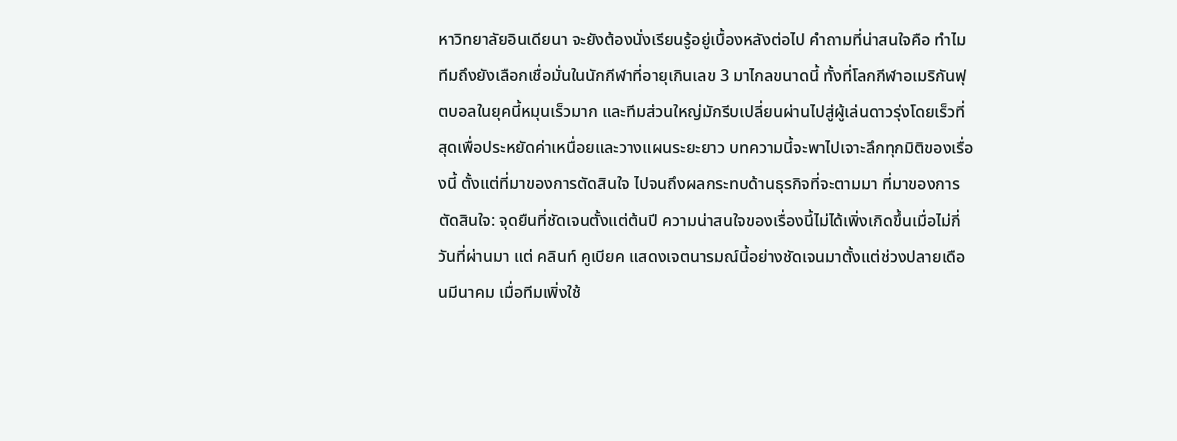หาวิทยาลัยอินเดียนา จะยังต้องนั่งเรียนรู้อยู่เบื้องหลังต่อไป คำถามที่น่าสนใจคือ ทำไมทีมถึงยังเลือกเชื่อมั่นในนักกีฬาที่อายุเกินเลข 3 มาไกลขนาดนี้ ทั้งที่โลกกีฬาอเมริกันฟุตบอลในยุคนี้หมุนเร็วมาก และทีมส่วนใหญ่มักรีบเปลี่ยนผ่านไปสู่ผู้เล่นดาวรุ่งโดยเร็วที่สุดเพื่อประหยัดค่าเหนื่อยและวางแผนระยะยาว บทความนี้จะพาไปเจาะลึกทุกมิติของเรื่องนี้ ตั้งแต่ที่มาของการตัดสินใจ ไปจนถึงผลกระทบด้านธุรกิจที่จะตามมา ที่มาของการตัดสินใจ: จุดยืนที่ชัดเจนตั้งแต่ต้นปี ความน่าสนใจของเรื่องนี้ไม่ได้เพิ่งเกิดขึ้นเมื่อไม่กี่วันที่ผ่านมา แต่ คลินท์ คูเบียค แสดงเจตนารมณ์นี้อย่างชัดเจนมาตั้งแต่ช่วงปลายเดือนมีนาคม เมื่อทีมเพิ่งใช้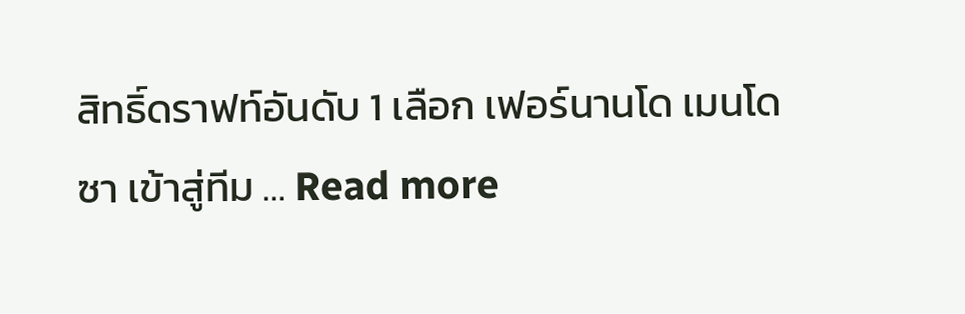สิทธิ์ดราฟท์อันดับ 1 เลือก เฟอร์นานโด เมนโดซา เข้าสู่ทีม … Read more